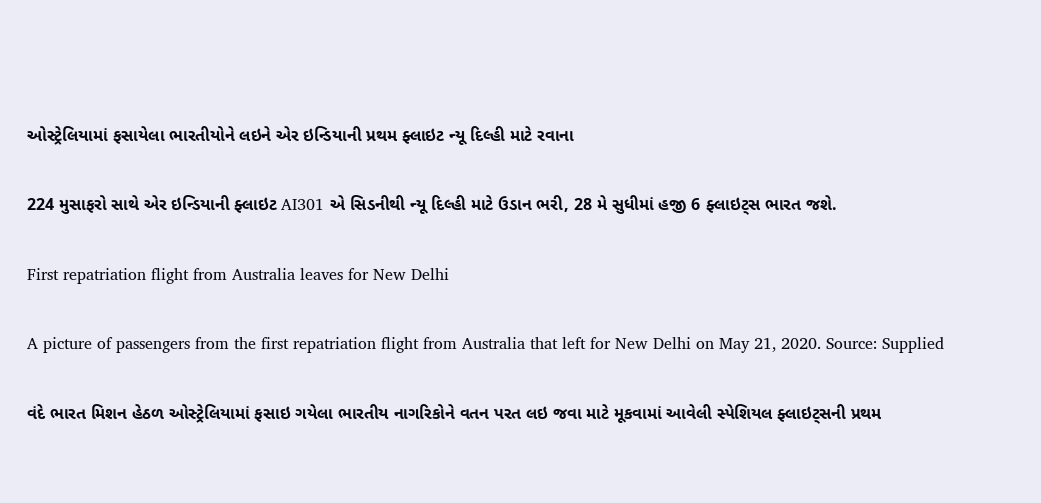ઓસ્ટ્રેલિયામાં ફસાયેલા ભારતીયોને લઇને એર ઇન્ડિયાની પ્રથમ ફ્લાઇટ ન્યૂ દિલ્હી માટે રવાના

224 મુસાફરો સાથે એર ઇન્ડિયાની ફ્લાઇટ AI301 એ સિડનીથી ન્યૂ દિલ્હી માટે ઉડાન ભરી, 28 મે સુધીમાં હજી 6 ફ્લાઇટ્સ ભારત જશે.

First repatriation flight from Australia leaves for New Delhi

A picture of passengers from the first repatriation flight from Australia that left for New Delhi on May 21, 2020. Source: Supplied

વંદે ભારત મિશન હેઠળ ઓસ્ટ્રેલિયામાં ફસાઇ ગયેલા ભારતીય નાગરિકોને વતન પરત લઇ જવા માટે મૂકવામાં આવેલી સ્પેશિયલ ફ્લાઇટ્સની પ્રથમ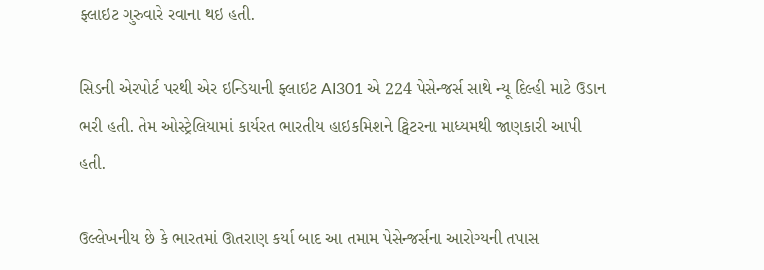ફ્લાઇટ ગુરુવારે રવાના થઇ હતી.

સિડની એરપોર્ટ પરથી એર ઇન્ડિયાની ફ્લાઇટ AI301 એ 224 પેસેન્જર્સ સાથે ન્યૂ દિલ્હી માટે ઉડાન ભરી હતી. તેમ ઓસ્ટ્રેલિયામાં કાર્યરત ભારતીય હાઇકમિશને ટ્વિટરના માધ્યમથી જાણકારી આપી હતી.

ઉલ્લેખનીય છે કે ભારતમાં ઊતરાણ કર્યા બાદ આ તમામ પેસેન્જર્સના આરોગ્યની તપાસ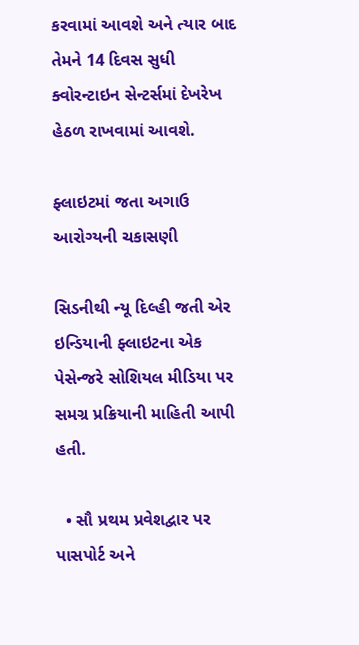કરવામાં આવશે અને ત્યાર બાદ તેમને 14 દિવસ સુધી ક્વોરન્ટાઇન સેન્ટર્સમાં દેખરેખ હેઠળ રાખવામાં આવશે.

ફ્લાઇટમાં જતા અગાઉ આરોગ્યની ચકાસણી

સિડનીથી ન્યૂ દિલ્હી જતી એર ઇન્ડિયાની ફ્લાઇટના એક પેસેન્જરે સોશિયલ મીડિયા પર સમગ્ર પ્રક્રિયાની માહિતી આપી હતી.

  • સૌ પ્રથમ પ્રવેશદ્વાર પર પાસપોર્ટ અને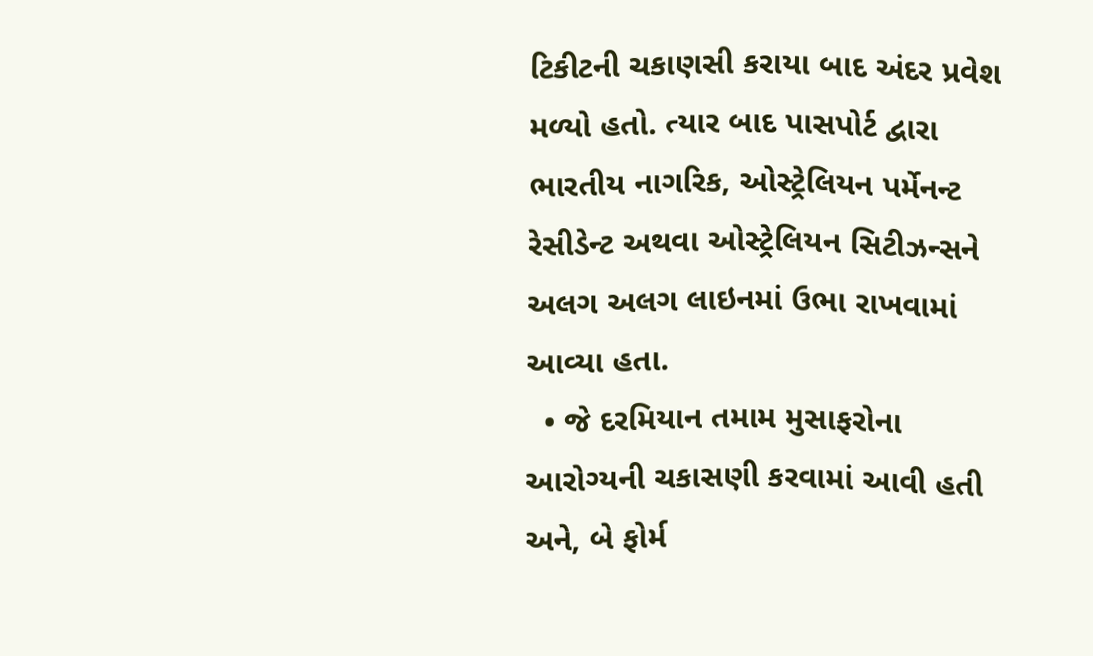ટિકીટની ચકાણસી કરાયા બાદ અંદર પ્રવેશ મળ્યો હતો. ત્યાર બાદ પાસપોર્ટ દ્વારા ભારતીય નાગરિક, ઓસ્ટ્રેલિયન પર્મેનન્ટ રેસીડેન્ટ અથવા ઓસ્ટ્રેલિયન સિટીઝન્સને અલગ અલગ લાઇનમાં ઉભા રાખવામાં આવ્યા હતા.
  • જે દરમિયાન તમામ મુસાફરોના આરોગ્યની ચકાસણી કરવામાં આવી હતી અને, બે ફોર્મ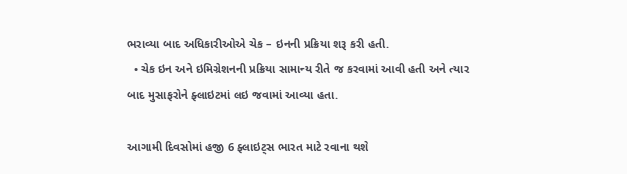ભરાવ્યા બાદ અધિકારીઓએ ચેક – ઇનની પ્રક્રિયા શરૂ કરી હતી.
  • ચેક ઇન અને ઇમિગ્રેશનની પ્રક્રિયા સામાન્ય રીતે જ કરવામાં આવી હતી અને ત્યાર બાદ મુસાફરોને ફ્લાઇટમાં લઇ જવામાં આવ્યા હતા.

આગામી દિવસોમાં હજી 6 ફ્લાઇટ્સ ભારત માટે રવાના થશે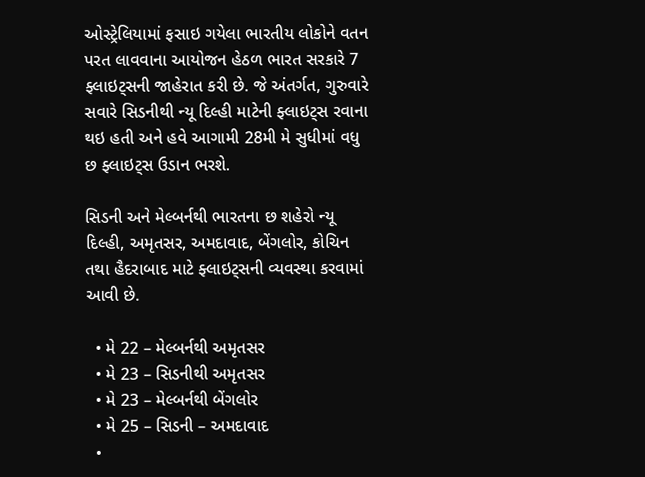ઓસ્ટ્રેલિયામાં ફસાઇ ગયેલા ભારતીય લોકોને વતન પરત લાવવાના આયોજન હેઠળ ભારત સરકારે 7 ફ્લાઇટ્સની જાહેરાત કરી છે. જે અંતર્ગત, ગુરુવારે સવારે સિડનીથી ન્યૂ દિલ્હી માટેની ફ્લાઇટ્સ રવાના થઇ હતી અને હવે આગામી 28મી મે સુધીમાં વધુ છ ફ્લાઇટ્સ ઉડાન ભરશે.

સિડની અને મેલ્બર્નથી ભારતના છ શહેરો ન્યૂ દિલ્હી, અમૃતસર, અમદાવાદ, બેંગલોર, કોચિન તથા હૈદરાબાદ માટે ફ્લાઇટ્સની વ્યવસ્થા કરવામાં આવી છે.

  • મે 22 – મેલ્બર્નથી અમૃતસર
  • મે 23 – સિડનીથી અમૃતસર
  • મે 23 – મેલ્બર્નથી બેંગલોર
  • મે 25 – સિડની – અમદાવાદ
  •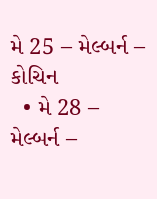મે 25 – મેલ્બર્ન – કોચિન
  • મે 28 – મેલ્બર્ન –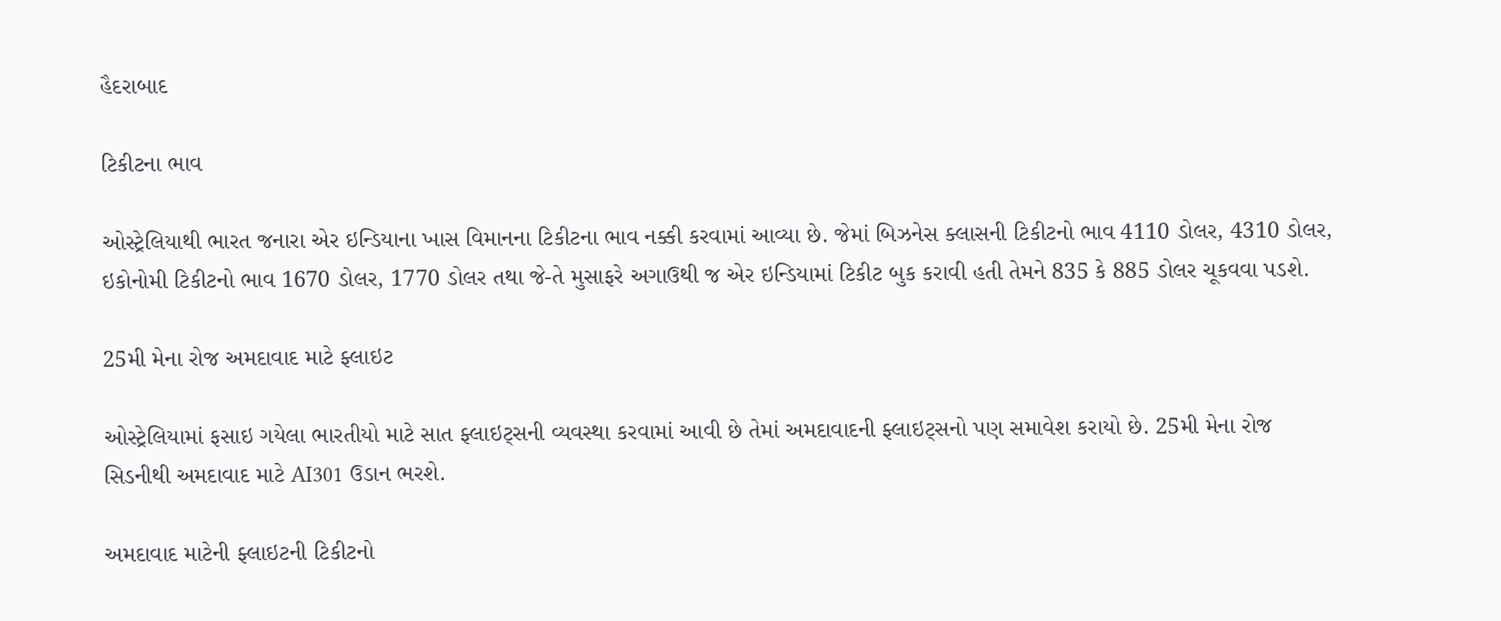હૈદરાબાદ

ટિકીટના ભાવ

ઓસ્ટ્રેલિયાથી ભારત જનારા એર ઇન્ડિયાના ખાસ વિમાનના ટિકીટના ભાવ નક્કી કરવામાં આવ્યા છે. જેમાં બિઝનેસ ક્લાસની ટિકીટનો ભાવ 4110 ડોલર, 4310 ડોલર, ઇકોનોમી ટિકીટનો ભાવ 1670 ડોલર, 1770 ડોલર તથા જે-તે મુસાફરે અગાઉથી જ એર ઇન્ડિયામાં ટિકીટ બુક કરાવી હતી તેમને 835 કે 885 ડોલર ચૂકવવા પડશે.

25મી મેના રોજ અમદાવાદ માટે ફ્લાઇટ

ઓસ્ટ્રેલિયામાં ફસાઇ ગયેલા ભારતીયો માટે સાત ફ્લાઇટ્સની વ્યવસ્થા કરવામાં આવી છે તેમાં અમદાવાદની ફ્લાઇટ્સનો પણ સમાવેશ કરાયો છે. 25મી મેના રોજ સિડનીથી અમદાવાદ માટે AI301 ઉડાન ભરશે.

અમદાવાદ માટેની ફ્લાઇટની ટિકીટનો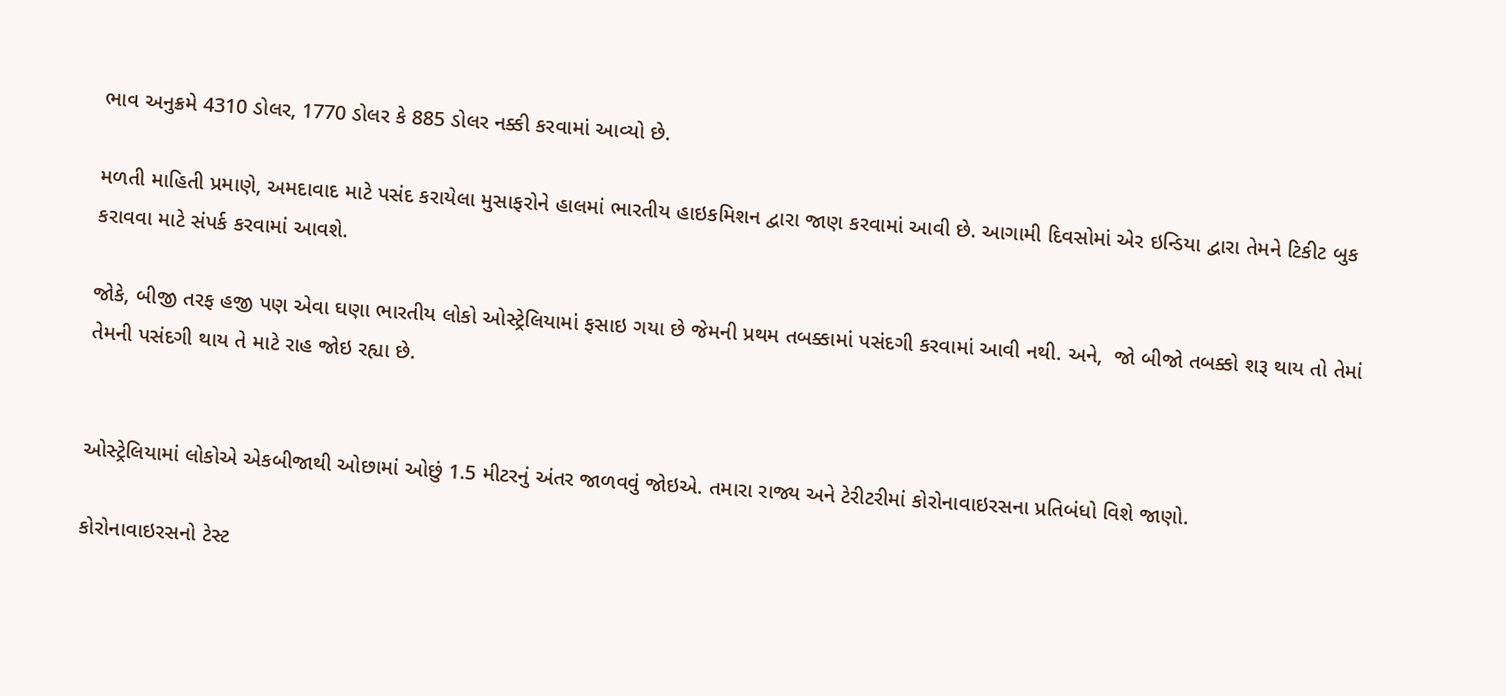ભાવ અનુક્રમે 4310 ડોલર, 1770 ડોલર કે 885 ડોલર નક્કી કરવામાં આવ્યો છે.

મળતી માહિતી પ્રમાણે, અમદાવાદ માટે પસંદ કરાયેલા મુસાફરોને હાલમાં ભારતીય હાઇકમિશન દ્વારા જાણ કરવામાં આવી છે. આગામી દિવસોમાં એર ઇન્ડિયા દ્વારા તેમને ટિકીટ બુક કરાવવા માટે સંપર્ક કરવામાં આવશે.

જોકે, બીજી તરફ હજી પણ એવા ઘણા ભારતીય લોકો ઓસ્ટ્રેલિયામાં ફસાઇ ગયા છે જેમની પ્રથમ તબક્કામાં પસંદગી કરવામાં આવી નથી. અને,  જો બીજો તબક્કો શરૂ થાય તો તેમાં તેમની પસંદગી થાય તે માટે રાહ જોઇ રહ્યા છે.


ઓસ્ટ્રેલિયામાં લોકોએ એકબીજાથી ઓછામાં ઓછું 1.5 મીટરનું અંતર જાળવવું જોઇએ. તમારા રાજ્ય અને ટેરીટરીમાં કોરોનાવાઇરસના પ્રતિબંધો વિશે જાણો.

કોરોનાવાઇરસનો ટેસ્ટ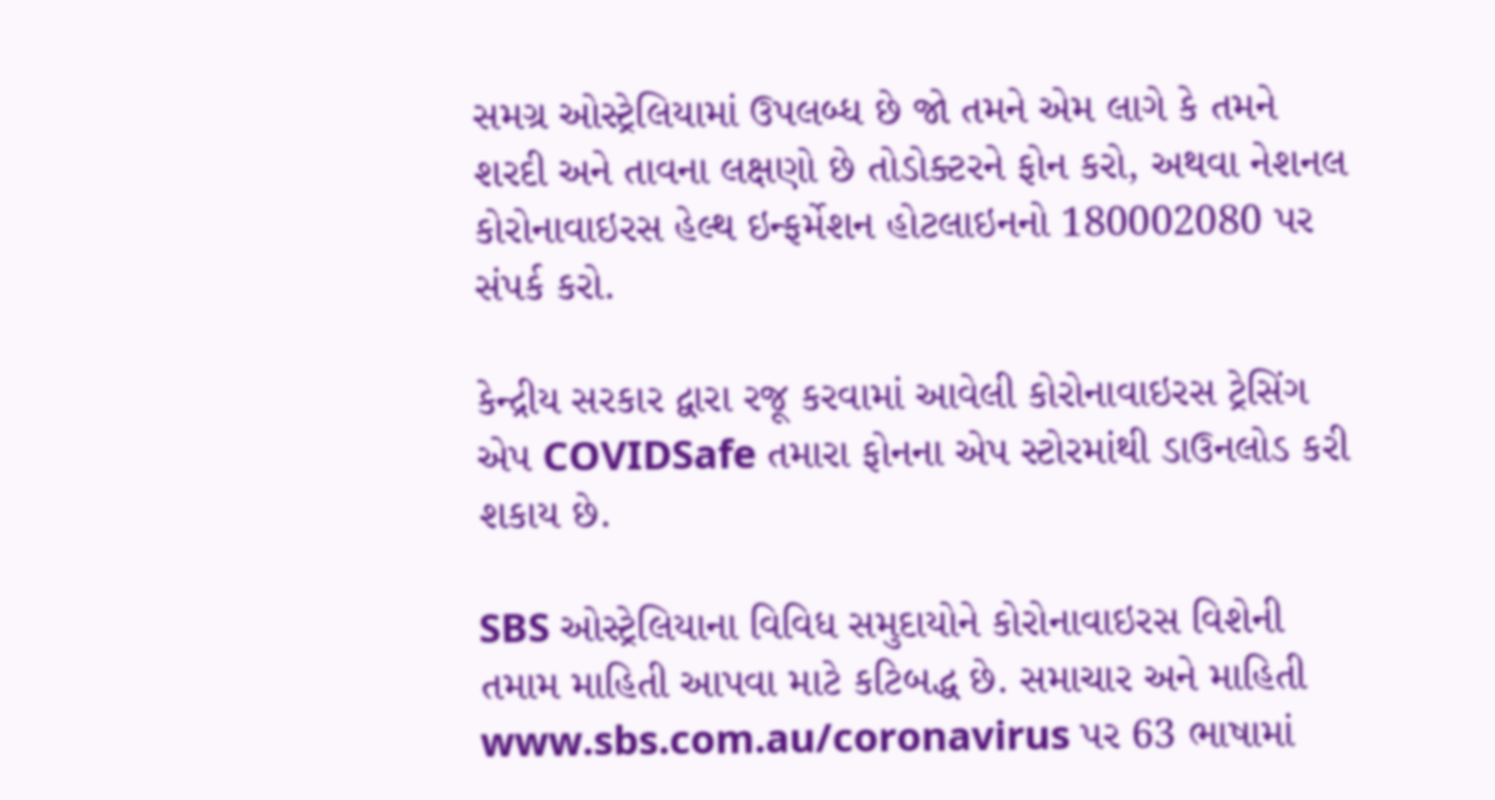સમગ્ર ઓસ્ટ્રેલિયામાં ઉપલબ્ધ છે જો તમને એમ લાગે કે તમને શરદી અને તાવના લક્ષણો છે તોડોક્ટરને ફોન કરો, અથવા નેશનલ કોરોનાવાઇરસ હેલ્થ ઇન્ફર્મેશન હોટલાઇનનો 180002080 પર સંપર્ક કરો.

કેન્દ્રીય સરકાર દ્વારા રજૂ કરવામાં આવેલી કોરોનાવાઇરસ ટ્રેસિંગ એપ COVIDSafe તમારા ફોનના એપ સ્ટોરમાંથી ડાઉનલોડ કરી શકાય છે.

SBS ઓસ્ટ્રેલિયાના વિવિધ સમુદાયોને કોરોનાવાઇરસ વિશેની તમામ માહિતી આપવા માટે કટિબદ્ધ છે. સમાચાર અને માહિતી www.sbs.com.au/coronavirus પર 63 ભાષામાં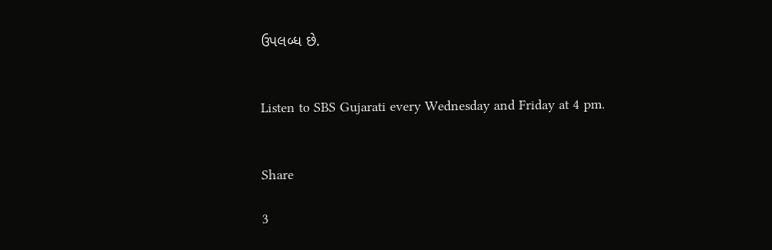ઉપલબ્ધ છે.


Listen to SBS Gujarati every Wednesday and Friday at 4 pm.


Share

3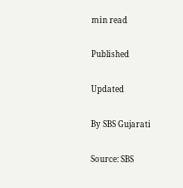min read

Published

Updated

By SBS Gujarati

Source: SBS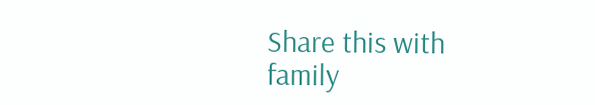Share this with family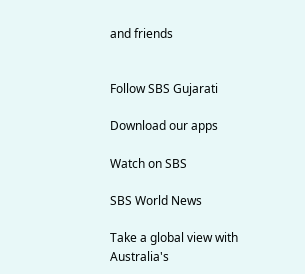and friends


Follow SBS Gujarati

Download our apps

Watch on SBS

SBS World News

Take a global view with Australia's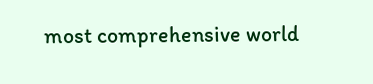most comprehensive world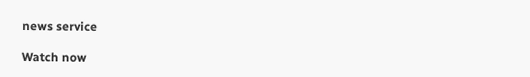news service

Watch now